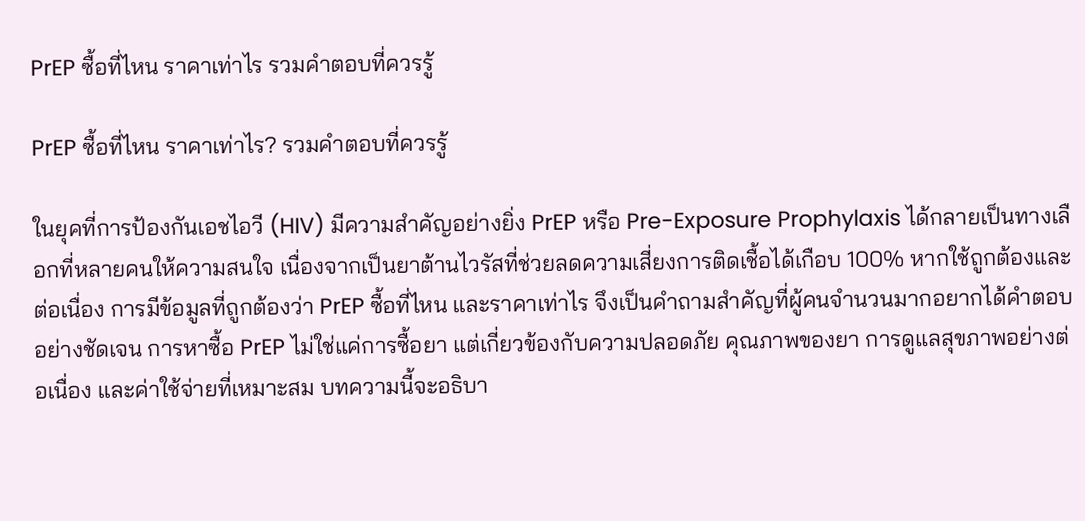PrEP ซื้อที่ไหน ราคาเท่าไร รวมคำตอบที่ควรรู้

PrEP ซื้อที่ไหน ราคาเท่าไร? รวมคำตอบที่ควรรู้

ในยุคที่การป้องกันเอชไอวี (HIV) มีความสำคัญอย่างยิ่ง PrEP หรือ Pre-Exposure Prophylaxis ได้กลายเป็นทางเลือกที่หลายคนให้ความสนใจ เนื่องจากเป็นยาต้านไวรัสที่ช่วยลดความเสี่ยงการติดเชื้อได้เกือบ 100% หากใช้ถูกต้องและต่อเนื่อง การมีข้อมูลที่ถูกต้องว่า PrEP ซื้อที่ไหน และราคาเท่าไร จึงเป็นคำถามสำคัญที่ผู้คนจำนวนมากอยากได้คำตอบอย่างชัดเจน การหาซื้อ PrEP ไม่ใช่แค่การซื้อยา แต่เกี่ยวข้องกับความปลอดภัย คุณภาพของยา การดูแลสุขภาพอย่างต่อเนื่อง และค่าใช้จ่ายที่เหมาะสม บทความนี้จะอธิบา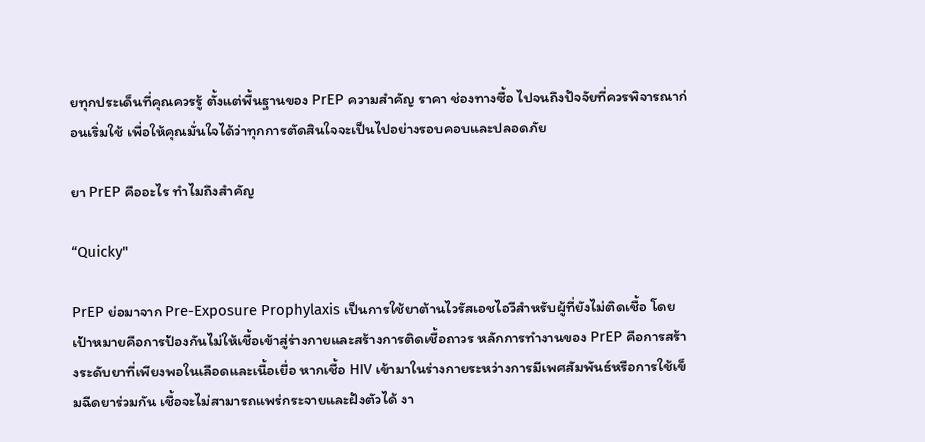ยทุกประเด็นที่คุณควรรู้ ตั้งแต่พื้นฐานของ PrEP ความสำคัญ ราคา ช่องทางซื้อ ไปจนถึงปัจจัยที่ควรพิจารณาก่อนเริ่มใช้ เพื่อให้คุณมั่นใจได้ว่าทุกการตัดสินใจจะเป็นไปอย่างรอบคอบและปลอดภัย

ยา PrEP คืออะไร ทำไมถึงสำคัญ

“Quicky"

PrEP ย่อมาจาก Pre-Exposure Prophylaxis เป็นการใช้ยาต้านไวรัสเอชไอวีสำหรับผู้ที่ยังไม่ติดเชื้อ โดยเป้าหมายคือการป้องกันไม่ให้เชื้อเข้าสู่ร่างกายและสร้างการติดเชื้อถาวร หลักการทำงานของ PrEP คือการสร้างระดับยาที่เพียงพอในเลือดและเนื้อเยื่อ หากเชื้อ HIV เข้ามาในร่างกายระหว่างการมีเพศสัมพันธ์หรือการใช้เข็มฉีดยาร่วมกัน เชื้อจะไม่สามารถแพร่กระจายและฝังตัวได้ งา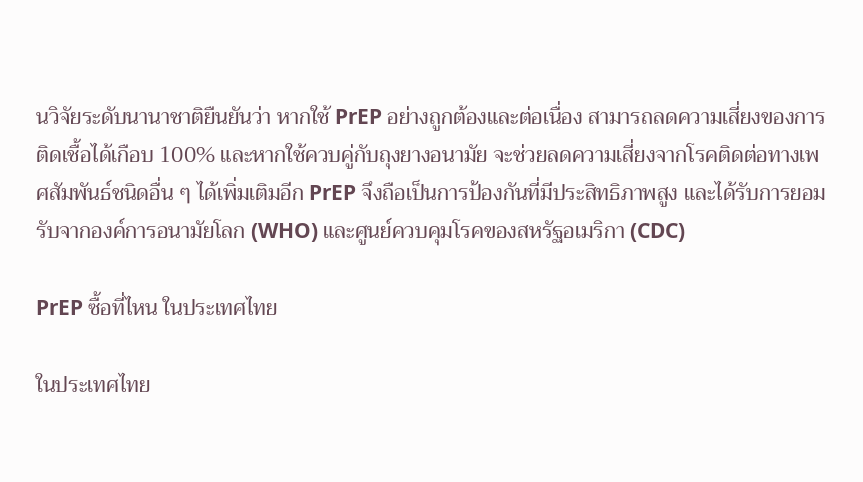นวิจัยระดับนานาชาติยืนยันว่า หากใช้ PrEP อย่างถูกต้องและต่อเนื่อง สามารถลดความเสี่ยงของการติดเชื้อได้เกือบ 100% และหากใช้ควบคู่กับถุงยางอนามัย จะช่วยลดความเสี่ยงจากโรคติดต่อทางเพศสัมพันธ์ชนิดอื่น ๆ ได้เพิ่มเติมอีก PrEP จึงถือเป็นการป้องกันที่มีประสิทธิภาพสูง และได้รับการยอมรับจากองค์การอนามัยโลก (WHO) และศูนย์ควบคุมโรคของสหรัฐอเมริกา (CDC)

PrEP ซื้อที่ไหน ในประเทศไทย

ในประเทศไทย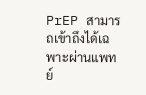PrEP สามารถเข้าถึงได้เฉพาะผ่านแพทย์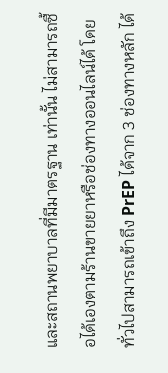และสถานพยาบาลที่มีมาตรฐาน เท่านั้น ไม่สามารถซื้อได้เองตามร้านขายยาหรือช่องทางออนไลน์ได้ โดยทั่วไปสามารถเข้าถึง PrEP ได้จาก 3 ช่องทางหลัก ได้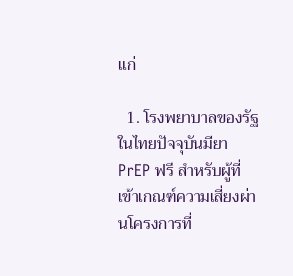แก่

  1. โรงพยาบาลของรัฐ ในไทยปัจจุบันมียา PrEP ฟรี สำหรับผู้ที่เข้าเกณฑ์ความเสี่ยงผ่านโครงการที่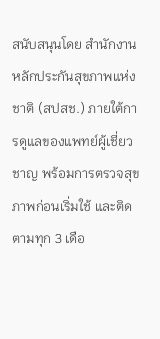สนับสนุนโดย สำนักงานหลักประกันสุขภาพแห่งชาติ (สปสช.) ภายใต้การดูแลของแพทย์ผู้เชี่ยวชาญ พร้อมการตรวจสุขภาพก่อนเริ่มใช้ และติดตามทุก 3 เดือ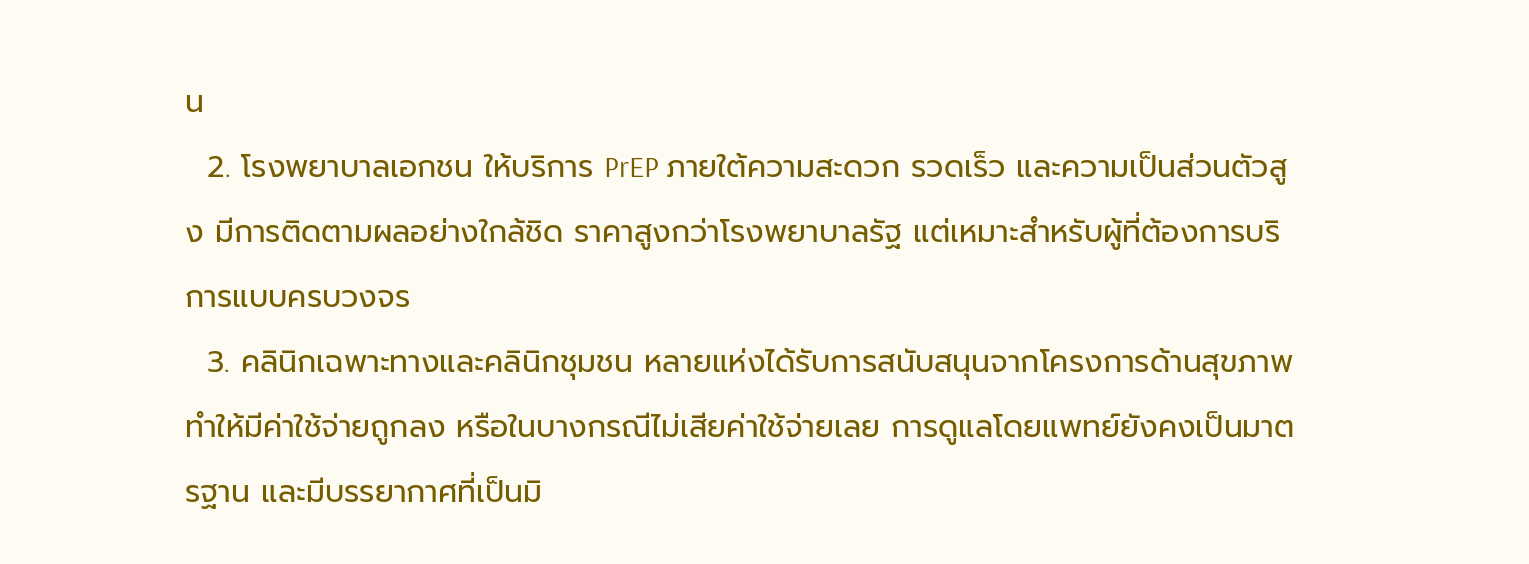น
  2. โรงพยาบาลเอกชน ให้บริการ PrEP ภายใต้ความสะดวก รวดเร็ว และความเป็นส่วนตัวสูง มีการติดตามผลอย่างใกล้ชิด ราคาสูงกว่าโรงพยาบาลรัฐ แต่เหมาะสำหรับผู้ที่ต้องการบริการแบบครบวงจร
  3. คลินิกเฉพาะทางและคลินิกชุมชน หลายแห่งได้รับการสนับสนุนจากโครงการด้านสุขภาพ ทำให้มีค่าใช้จ่ายถูกลง หรือในบางกรณีไม่เสียค่าใช้จ่ายเลย การดูแลโดยแพทย์ยังคงเป็นมาตรฐาน และมีบรรยากาศที่เป็นมิ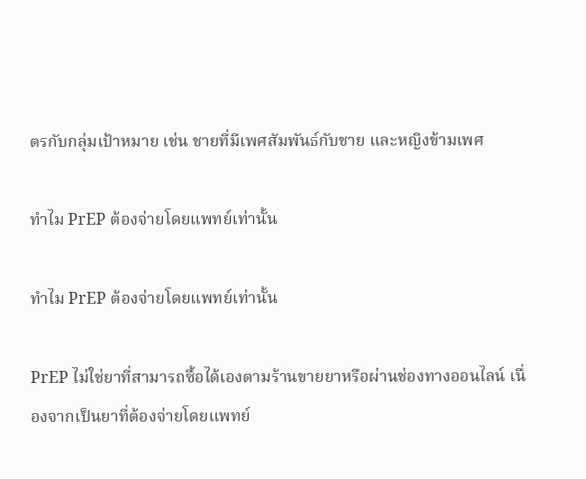ตรกับกลุ่มเป้าหมาย เช่น ชายที่มีเพศสัมพันธ์กับชาย และหญิงข้ามเพศ

ทำไม PrEP ต้องจ่ายโดยแพทย์เท่านั้น

ทำไม PrEP ต้องจ่ายโดยแพทย์เท่านั้น

PrEP ไม่ใช่ยาที่สามารถซื้อได้เองตามร้านขายยาหรือผ่านช่องทางออนไลน์ เนื่องจากเป็นยาที่ต้องจ่ายโดยแพทย์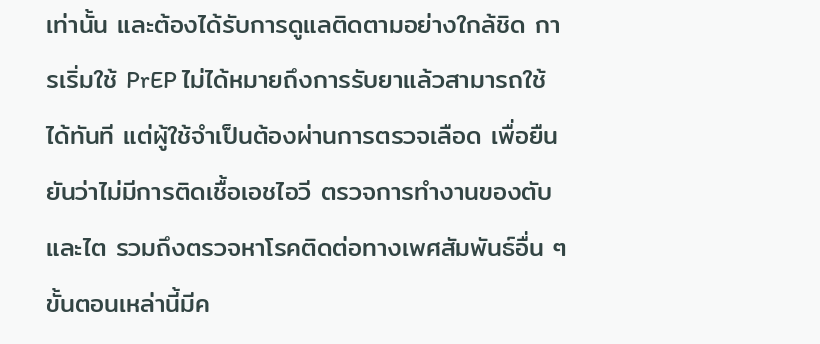เท่านั้น และต้องได้รับการดูแลติดตามอย่างใกล้ชิด การเริ่มใช้ PrEP ไม่ได้หมายถึงการรับยาแล้วสามารถใช้ได้ทันที แต่ผู้ใช้จำเป็นต้องผ่านการตรวจเลือด เพื่อยืนยันว่าไม่มีการติดเชื้อเอชไอวี ตรวจการทำงานของตับและไต รวมถึงตรวจหาโรคติดต่อทางเพศสัมพันธ์อื่น ๆ ขั้นตอนเหล่านี้มีค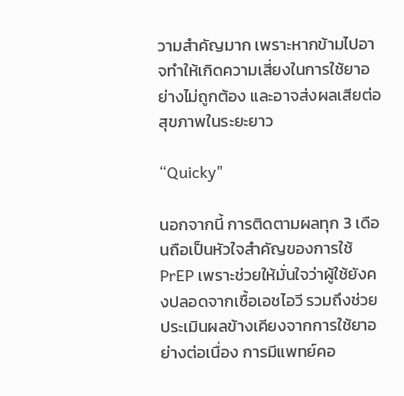วามสำคัญมาก เพราะหากข้ามไปอาจทำให้เกิดความเสี่ยงในการใช้ยาอย่างไม่ถูกต้อง และอาจส่งผลเสียต่อสุขภาพในระยะยาว

“Quicky"

นอกจากนี้ การติดตามผลทุก 3 เดือนถือเป็นหัวใจสำคัญของการใช้ PrEP เพราะช่วยให้มั่นใจว่าผู้ใช้ยังคงปลอดจากเชื้อเอชไอวี รวมถึงช่วยประเมินผลข้างเคียงจากการใช้ยาอย่างต่อเนื่อง การมีแพทย์คอ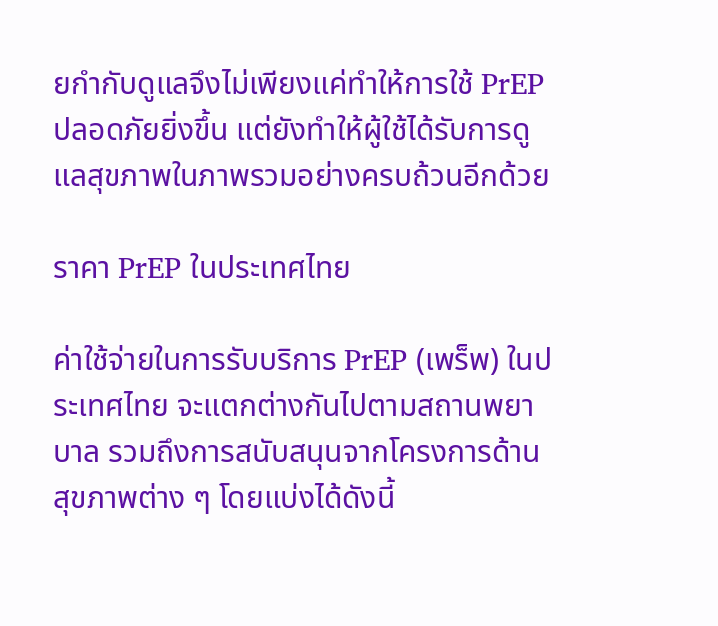ยกำกับดูแลจึงไม่เพียงแค่ทำให้การใช้ PrEP ปลอดภัยยิ่งขึ้น แต่ยังทำให้ผู้ใช้ได้รับการดูแลสุขภาพในภาพรวมอย่างครบถ้วนอีกด้วย

ราคา PrEP ในประเทศไทย

ค่าใช้จ่ายในการรับบริการ PrEP (เพร็พ) ในประเทศไทย จะแตกต่างกันไปตามสถานพยาบาล รวมถึงการสนับสนุนจากโครงการด้านสุขภาพต่าง ๆ โดยแบ่งได้ดังนี้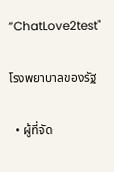“ChatLove2test"

โรงพยาบาลของรัฐ

  • ผู้ที่จัด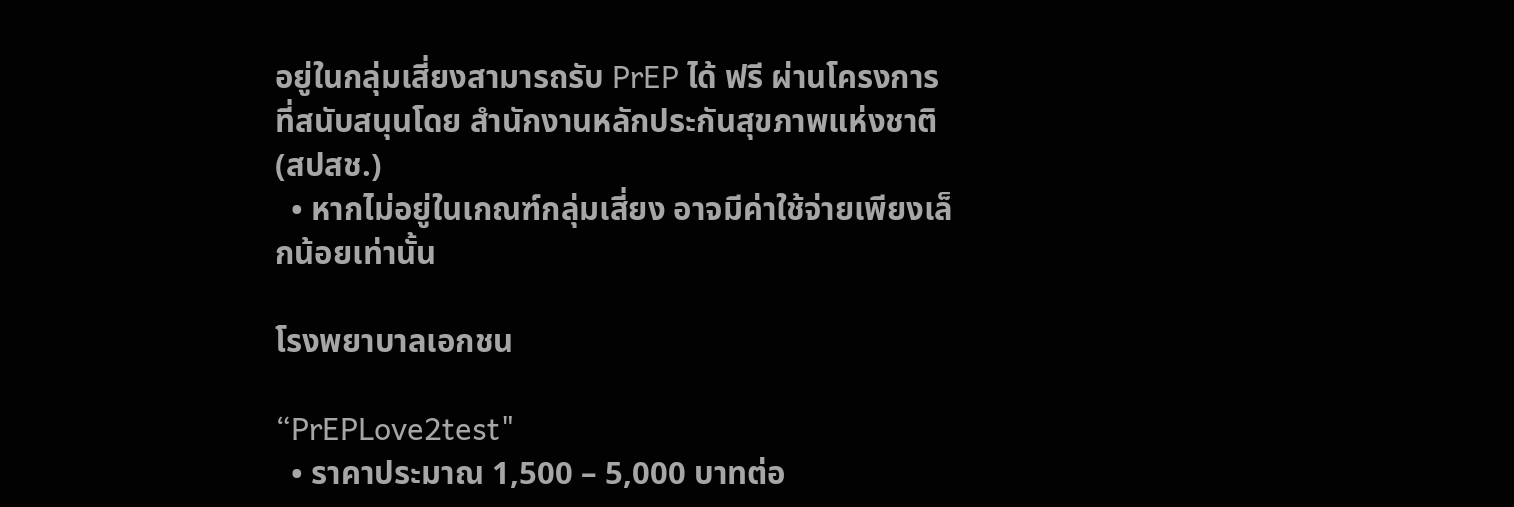อยู่ในกลุ่มเสี่ยงสามารถรับ PrEP ได้ ฟรี ผ่านโครงการที่สนับสนุนโดย สำนักงานหลักประกันสุขภาพแห่งชาติ (สปสช.)
  • หากไม่อยู่ในเกณฑ์กลุ่มเสี่ยง อาจมีค่าใช้จ่ายเพียงเล็กน้อยเท่านั้น

โรงพยาบาลเอกชน

“PrEPLove2test"
  • ราคาประมาณ 1,500 – 5,000 บาทต่อ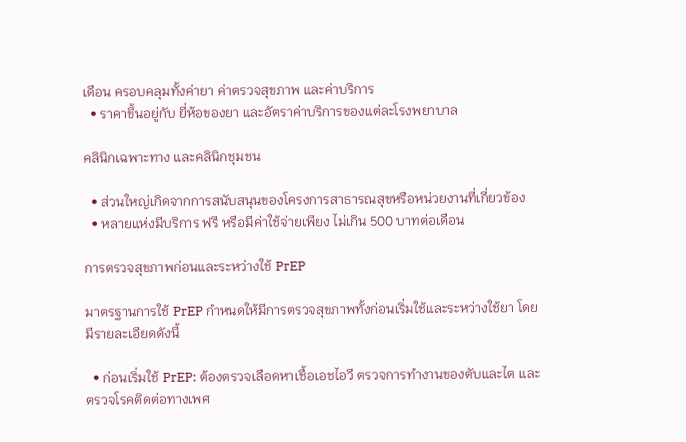เดือน ครอบคลุมทั้งค่ายา ค่าตรวจสุขภาพ และค่าบริการ
  • ราคาขึ้นอยู่กับ ยี่ห้อของยา และอัตราค่าบริการของแต่ละโรงพยาบาล

คลินิกเฉพาะทาง และคลินิกชุมชน

  • ส่วนใหญ่เกิดจากการสนับสนุนของโครงการสาธารณสุขหรือหน่วยงานที่เกี่ยวข้อง
  • หลายแห่งมีบริการ ฟรี หรือมีค่าใช้จ่ายเพียง ไม่เกิน 500 บาทต่อเดือน

การตรวจสุขภาพก่อนและระหว่างใช้ PrEP

มาตรฐานการใช้ PrEP กำหนดให้มีการตรวจสุขภาพทั้งก่อนเริ่มใช้และระหว่างใช้ยา โดยมีรายละเอียดดังนี้

  • ก่อนเริ่มใช้ PrEP: ต้องตรวจเลือดหาเชื้อเอชไอวี ตรวจการทำงานของตับและไต และตรวจโรคติดต่อทางเพศ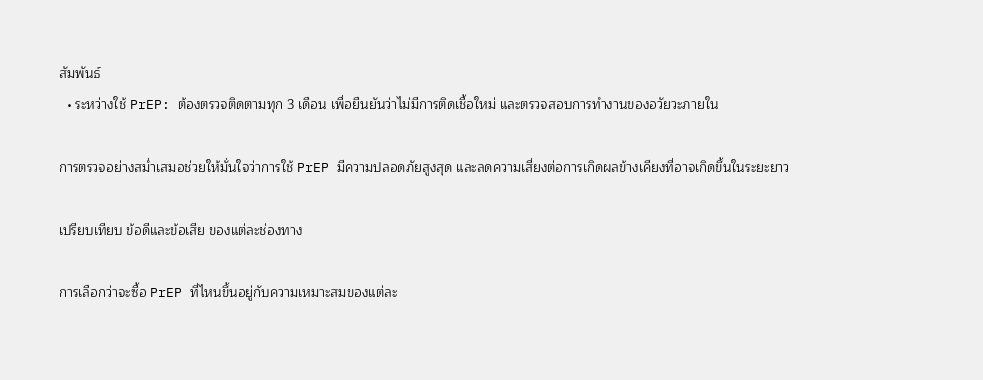สัมพันธ์
  • ระหว่างใช้ PrEP: ต้องตรวจติดตามทุก 3 เดือน เพื่อยืนยันว่าไม่มีการติดเชื้อใหม่ และตรวจสอบการทำงานของอวัยวะภายใน

การตรวจอย่างสม่ำเสมอช่วยให้มั่นใจว่าการใช้ PrEP มีความปลอดภัยสูงสุด และลดความเสี่ยงต่อการเกิดผลข้างเคียงที่อาจเกิดขึ้นในระยะยาว

เปรียบเทียบ ข้อดีและข้อเสีย ของแต่ละช่องทาง

การเลือกว่าจะซื้อ PrEP ที่ไหนขึ้นอยู่กับความเหมาะสมของแต่ละ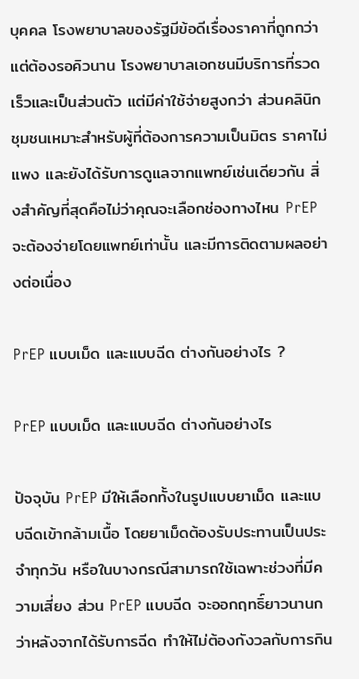บุคคล โรงพยาบาลของรัฐมีข้อดีเรื่องราคาที่ถูกกว่า แต่ต้องรอคิวนาน โรงพยาบาลเอกชนมีบริการที่รวดเร็วและเป็นส่วนตัว แต่มีค่าใช้จ่ายสูงกว่า ส่วนคลินิกชุมชนเหมาะสำหรับผู้ที่ต้องการความเป็นมิตร ราคาไม่แพง และยังได้รับการดูแลจากแพทย์เช่นเดียวกัน สิ่งสำคัญที่สุดคือไม่ว่าคุณจะเลือกช่องทางไหน PrEP จะต้องจ่ายโดยแพทย์เท่านั้น และมีการติดตามผลอย่างต่อเนื่อง

PrEP แบบเม็ด และแบบฉีด ต่างกันอย่างไร ?

PrEP แบบเม็ด และแบบฉีด ต่างกันอย่างไร

ปัจจุบัน PrEP มีให้เลือกทั้งในรูปแบบยาเม็ด และแบบฉีดเข้ากล้ามเนื้อ โดยยาเม็ดต้องรับประทานเป็นประจำทุกวัน หรือในบางกรณีสามารถใช้เฉพาะช่วงที่มีความเสี่ยง ส่วน PrEP แบบฉีด จะออกฤทธิ์ยาวนานกว่าหลังจากได้รับการฉีด ทำให้ไม่ต้องกังวลกับการกิน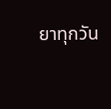ยาทุกวัน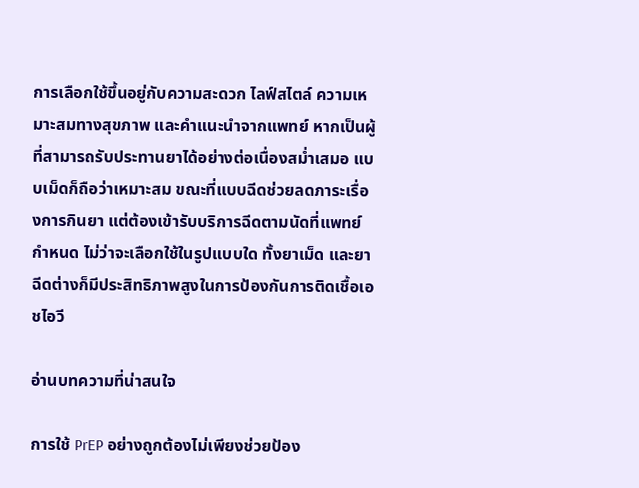การเลือกใช้ขึ้นอยู่กับความสะดวก ไลฟ์สไตล์ ความเหมาะสมทางสุขภาพ และคำแนะนำจากแพทย์ หากเป็นผู้ที่สามารถรับประทานยาได้อย่างต่อเนื่องสม่ำเสมอ แบบเม็ดก็ถือว่าเหมาะสม ขณะที่แบบฉีดช่วยลดภาระเรื่องการกินยา แต่ต้องเข้ารับบริการฉีดตามนัดที่แพทย์กำหนด ไม่ว่าจะเลือกใช้ในรูปแบบใด ทั้งยาเม็ด และยาฉีดต่างก็มีประสิทธิภาพสูงในการป้องกันการติดเชื้อเอชไอวี

อ่านบทความที่น่าสนใจ

การใช้ PrEP อย่างถูกต้องไม่เพียงช่วยป้อง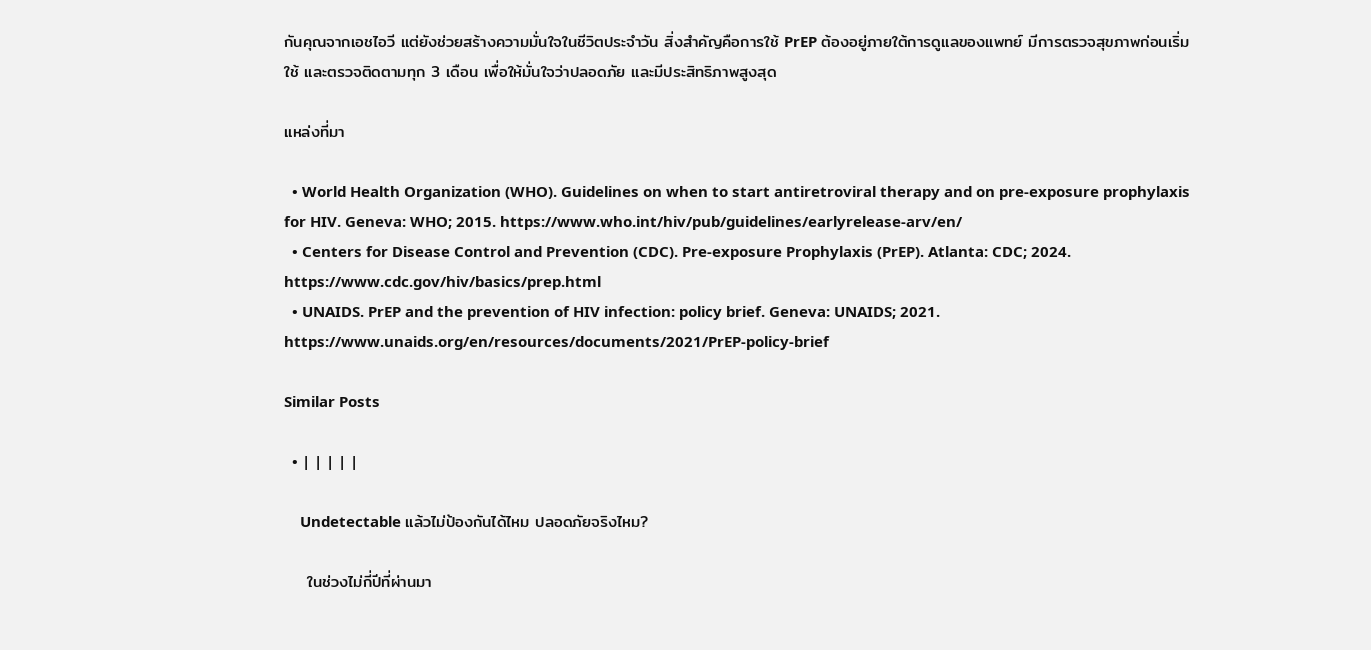กันคุณจากเอชไอวี แต่ยังช่วยสร้างความมั่นใจในชีวิตประจำวัน สิ่งสำคัญคือการใช้ PrEP ต้องอยู่ภายใต้การดูแลของแพทย์ มีการตรวจสุขภาพก่อนเริ่มใช้ และตรวจติดตามทุก 3 เดือน เพื่อให้มั่นใจว่าปลอดภัย และมีประสิทธิภาพสูงสุด

แหล่งที่มา

  • World Health Organization (WHO). Guidelines on when to start antiretroviral therapy and on pre-exposure prophylaxis for HIV. Geneva: WHO; 2015. https://www.who.int/hiv/pub/guidelines/earlyrelease-arv/en/
  • Centers for Disease Control and Prevention (CDC). Pre-exposure Prophylaxis (PrEP). Atlanta: CDC; 2024. https://www.cdc.gov/hiv/basics/prep.html
  • UNAIDS. PrEP and the prevention of HIV infection: policy brief. Geneva: UNAIDS; 2021. https://www.unaids.org/en/resources/documents/2021/PrEP-policy-brief

Similar Posts

  • | | | | |

    Undetectable แล้วไม่ป้องกันได้ไหม ปลอดภัยจริงไหม?

    ในช่วงไม่กี่ปีที่ผ่านมา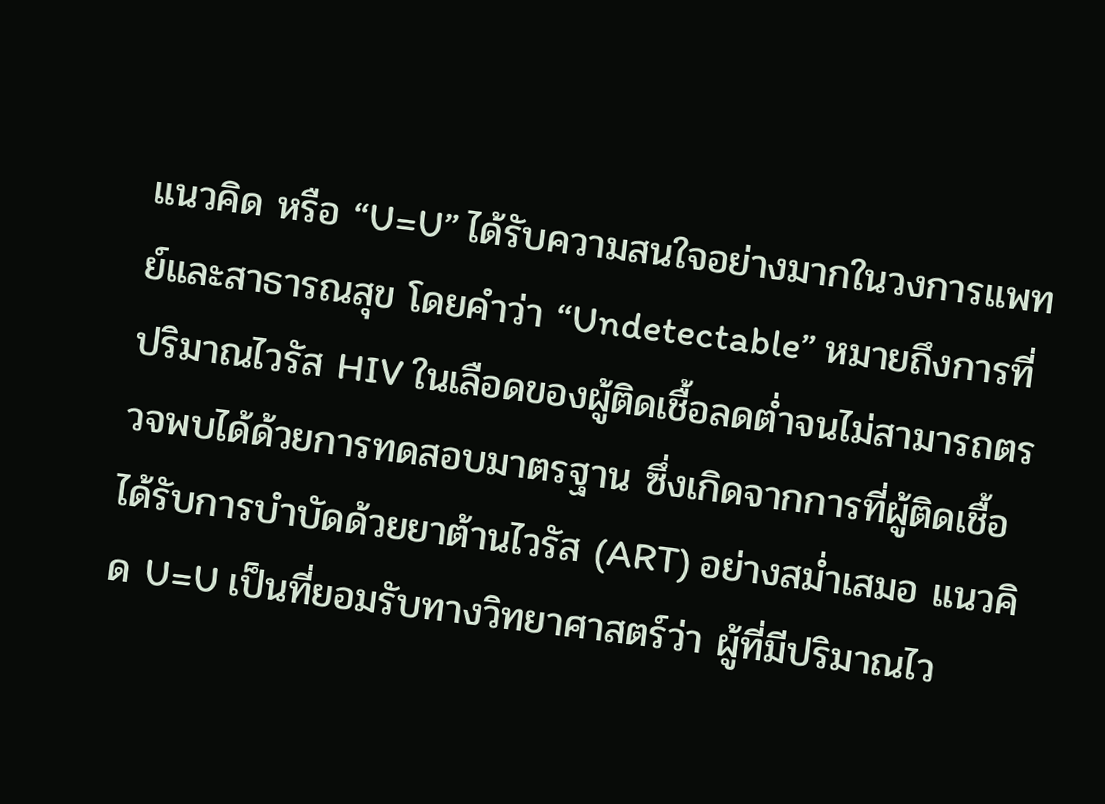แนวคิด หรือ “U=U” ได้รับความสนใจอย่างมากในวงการแพทย์และสาธารณสุข โดยคำว่า “Undetectable” หมายถึงการที่ปริมาณไวรัส HIV ในเลือดของผู้ติดเชื้อลดต่ำจนไม่สามารถตรวจพบได้ด้วยการทดสอบมาตรฐาน ซึ่งเกิดจากการที่ผู้ติดเชื้อได้รับการบำบัดด้วยยาต้านไวรัส (ART) อย่างสม่ำเสมอ แนวคิด U=U เป็นที่ยอมรับทางวิทยาศาสตร์ว่า ผู้ที่มีปริมาณไว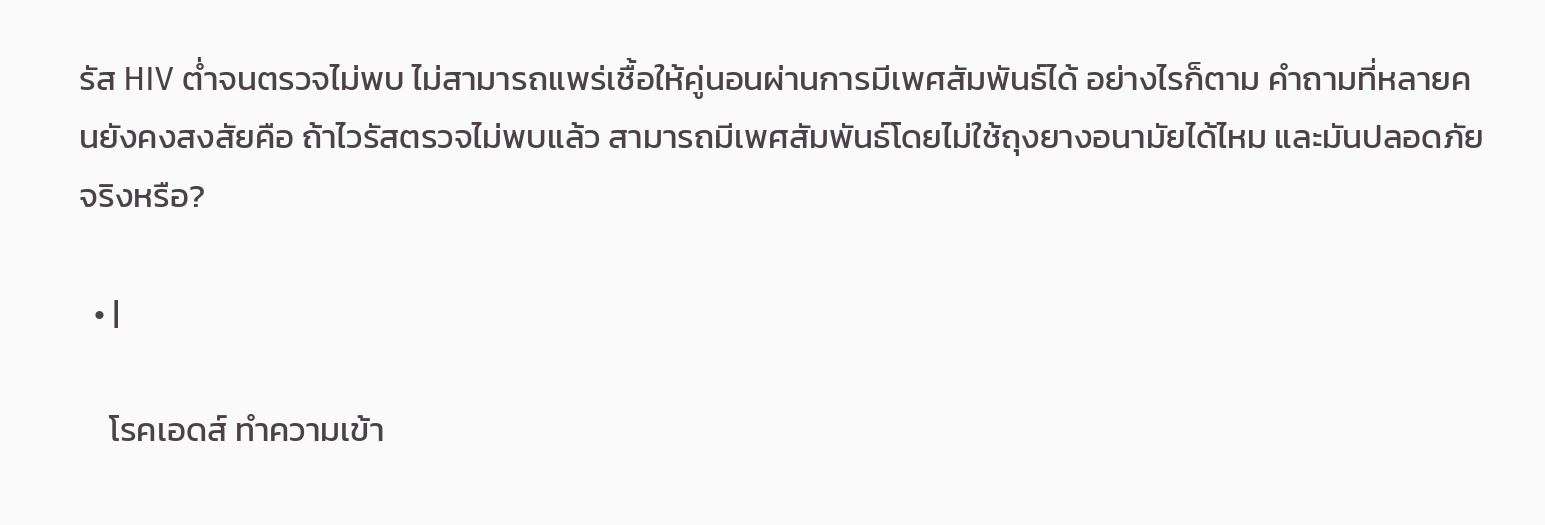รัส HIV ต่ำจนตรวจไม่พบ ไม่สามารถแพร่เชื้อให้คู่นอนผ่านการมีเพศสัมพันธ์ได้ อย่างไรก็ตาม คำถามที่หลายคนยังคงสงสัยคือ ถ้าไวรัสตรวจไม่พบแล้ว สามารถมีเพศสัมพันธ์โดยไม่ใช้ถุงยางอนามัยได้ไหม และมันปลอดภัยจริงหรือ?

  • |

    โรคเอดส์ ทำความเข้า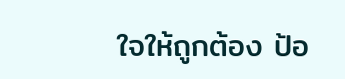ใจให้ถูกต้อง ป้อ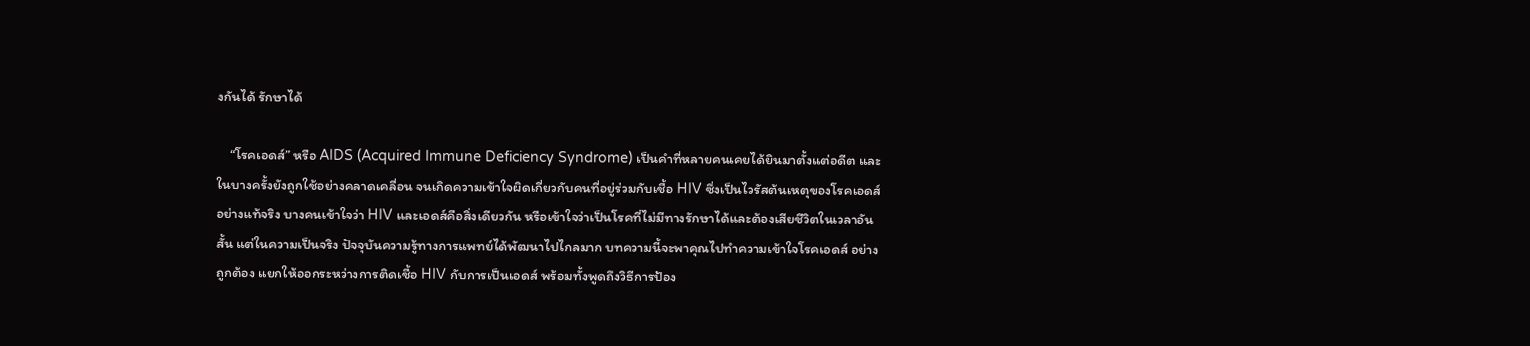งกันได้ รักษาได้

    “โรคเอดส์” หรือ AIDS (Acquired Immune Deficiency Syndrome) เป็นคำที่หลายคนเคยได้ยินมาตั้งแต่อดีต และในบางครั้งยังถูกใช้อย่างคลาดเคลื่อน จนเกิดความเข้าใจผิดเกี่ยวกับคนที่อยู่ร่วมกับเชื้อ HIV ซึ่งเป็นไวรัสต้นเหตุของโรคเอดส์อย่างแท้จริง บางคนเข้าใจว่า HIV และเอดส์คือสิ่งเดียวกัน หรือเข้าใจว่าเป็นโรคที่ไม่มีทางรักษาได้และต้องเสียชีวิตในเวลาอันสั้น แต่ในความเป็นจริง ปัจจุบันความรู้ทางการแพทย์ได้พัฒนาไปไกลมาก บทความนี้จะพาคุณไปทำความเข้าใจโรคเอดส์ อย่างถูกต้อง แยกให้ออกระหว่างการติดเชื้อ HIV กับการเป็นเอดส์ พร้อมทั้งพูดถึงวิธีการป้อง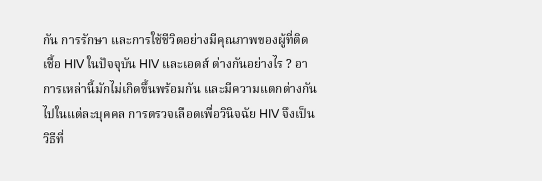กัน การรักษา และการใช้ชีวิตอย่างมีคุณภาพของผู้ที่ติดเชื้อ HIV ในปัจจุบัน HIV และเอดส์ ต่างกันอย่างไร ? อาการเหล่านี้มักไม่เกิดขึ้นพร้อมกัน และมีความแตกต่างกันไปในแต่ละบุคคล การตรวจเลือดเพื่อวินิจฉัย HIV จึงเป็นวิธีที่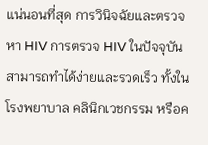แน่นอนที่สุด การวินิจฉัยและตรวจหา HIV การตรวจ HIV ในปัจจุบันสามารถทำได้ง่ายและรวดเร็ว ทั้งในโรงพยาบาล คลินิกเวชกรรม หรือค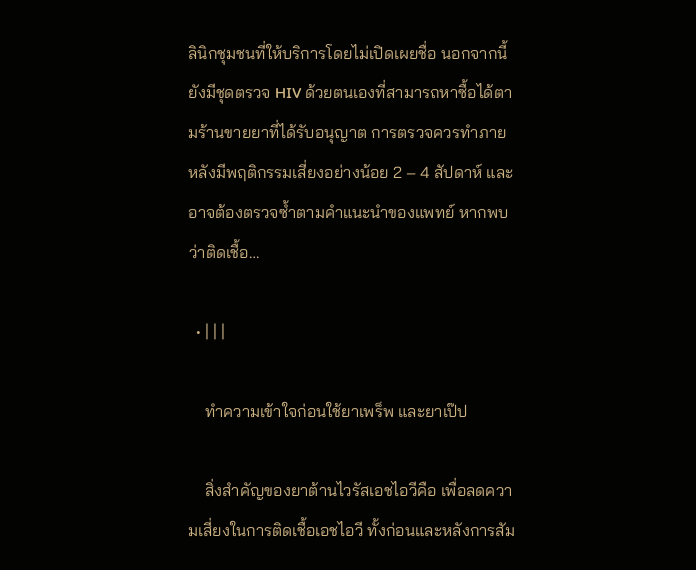ลินิกชุมชนที่ให้บริการโดยไม่เปิดเผยชื่อ นอกจากนี้ยังมีชุดตรวจ HIV ด้วยตนเองที่สามารถหาซื้อได้ตามร้านขายยาที่ได้รับอนุญาต การตรวจควรทำภายหลังมีพฤติกรรมเสี่ยงอย่างน้อย 2 – 4 สัปดาห์ และอาจต้องตรวจซ้ำตามคำแนะนำของแพทย์ หากพบว่าติดเชื้อ…

  • | | |

    ทำความเข้าใจก่อนใช้ยาเพร็พ และยาเป๊ป

    สิ่งสำคัญของยาต้านไวรัสเอชไอวีคือ เพื่อลดความเสี่ยงในการติดเชื้อเอชไอวี ทั้งก่อนและหลังการสัม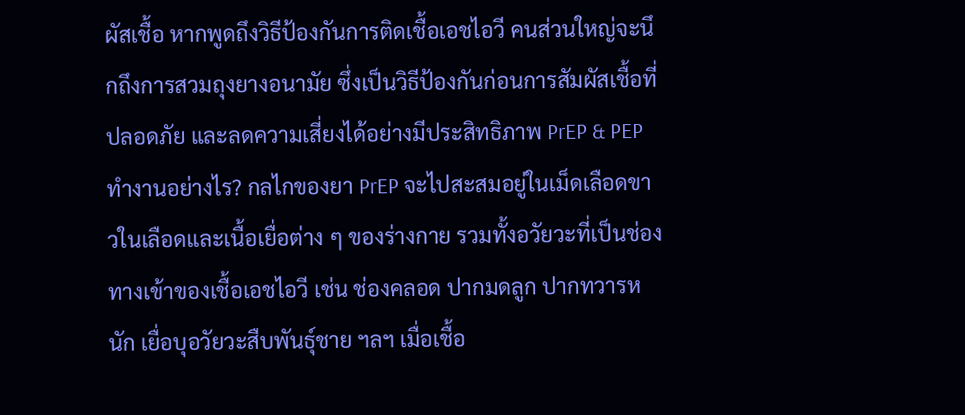ผัสเชื้อ หากพูดถึงวิธีป้องกันการติดเชื้อเอชไอวี คนส่วนใหญ่จะนึกถึงการสวมถุงยางอนามัย ซึ่งเป็นวิธีป้องกันก่อนการสัมผัสเชื้อที่ปลอดภัย และลดความเสี่ยงได้อย่างมีประสิทธิภาพ PrEP & PEP ทำงานอย่างไร? กลไกของยา PrEP จะไปสะสมอยู่ในเม็ดเลือดขาวในเลือดและเนื้อเยื่อต่าง ๆ ของร่างกาย รวมทั้งอวัยวะที่เป็นช่องทางเข้าของเชื้อเอชไอวี เช่น ช่องคลอด ปากมดลูก ปากทวารหนัก เยื่อบุอวัยวะสืบพันธุ์ชาย ฯลฯ เมื่อเชื้อ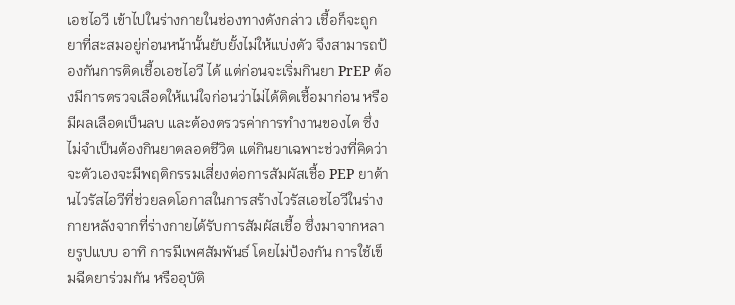เอชไอวี เข้าไปในร่างกายในช่องทางดังกล่าว เชื้อก็จะถูกยาที่สะสมอยู่ก่อนหน้านั้นยับยั้งไม่ให้แบ่งตัว จึงสามารถป้องกันการติดเชื้อเอชไอวี ได้ แต่ก่อนจะเริ่มกินยา PrEP ต้องมีการตรวจเลือดให้แน่ใจก่อนว่าไม่ได้ติดเชื้อมาก่อน หรือมีผลเลือดเป็นลบ และต้องตรวรค่าการทำงานของไต ซึ่งไม่จำเป็นต้องกินยาตลอดชีวิต แต่กินยาเฉพาะช่วงที่คิดว่าจะตัวเองจะมีพฤติกรรมเสี่ยงต่อการสัมผัสเชื้อ PEP ยาต้านไวรัสไอวีที่ช่วยลดโอกาสในการสร้างไวรัสเอชไอวีในร่างกายหลังจากที่ร่างกายได้รับการสัมผัสเชื้อ ซึ่งมาจากหลายรูปแบบ อาทิ การมีเพศสัมพันธ์ โดยไม่ป้องกัน การใช้เข็มฉีดยาร่วมกัน หรืออุบัติ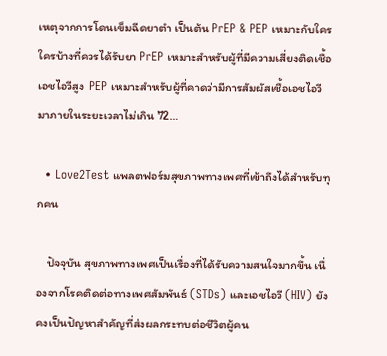เหตุจากการโดนเข็มฉีดยาตำ เป็นต้น PrEP & PEP เหมาะกับใคร ใครบ้างที่ควรได้รับยา PrEP เหมาะสำหรับผู้ที่มีความเสี่ยงติดเชื้อเอชไอวีสูง  PEP เหมาะสำหรับผู้ที่คาดว่ามีการสัมผัสเชื้อเอชไอวี มาภายในระยะเวลาไม่เกิน 72…

  • Love2Test แพลตฟอร์มสุขภาพทางเพศที่เข้าถึงได้สำหรับทุกคน

    ปัจจุบัน สุขภาพทางเพศเป็นเรื่องที่ได้รับความสนใจมากขึ้น เนื่องจากโรคติดต่อทางเพศสัมพันธ์ (STDs) และเอชไอวี (HIV) ยังคงเป็นปัญหาสำคัญที่ส่งผลกระทบต่อชีวิตผู้คน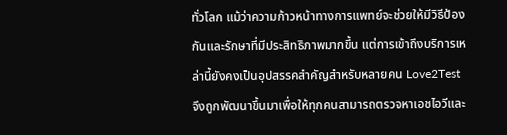ทั่วโลก แม้ว่าความก้าวหน้าทางการแพทย์จะช่วยให้มีวิธีป้องกันและรักษาที่มีประสิทธิภาพมากขึ้น แต่การเข้าถึงบริการเหล่านี้ยังคงเป็นอุปสรรคสำคัญสำหรับหลายคน Love2Test จึงถูกพัฒนาขึ้นมาเพื่อให้ทุกคนสามารถตรวจหาเอชไอวีและ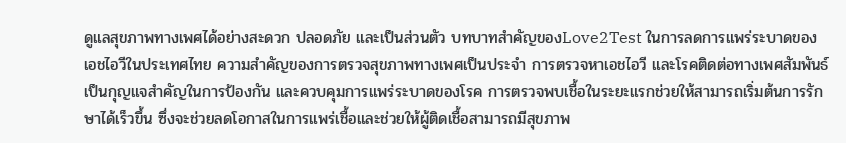ดูแลสุขภาพทางเพศได้อย่างสะดวก ปลอดภัย และเป็นส่วนตัว บทบาทสำคัญของLove2Test ในการลดการแพร่ระบาดของเอชไอวีในประเทศไทย ความสำคัญของการตรวจสุขภาพทางเพศเป็นประจำ การตรวจหาเอชไอวี และโรคติดต่อทางเพศสัมพันธ์ เป็นกุญแจสำคัญในการป้องกัน และควบคุมการแพร่ระบาดของโรค การตรวจพบเชื้อในระยะแรกช่วยให้สามารถเริ่มต้นการรักษาได้เร็วขึ้น ซึ่งจะช่วยลดโอกาสในการแพร่เชื้อและช่วยให้ผู้ติดเชื้อสามารถมีสุขภาพ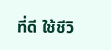ที่ดี ใช้ชีวิ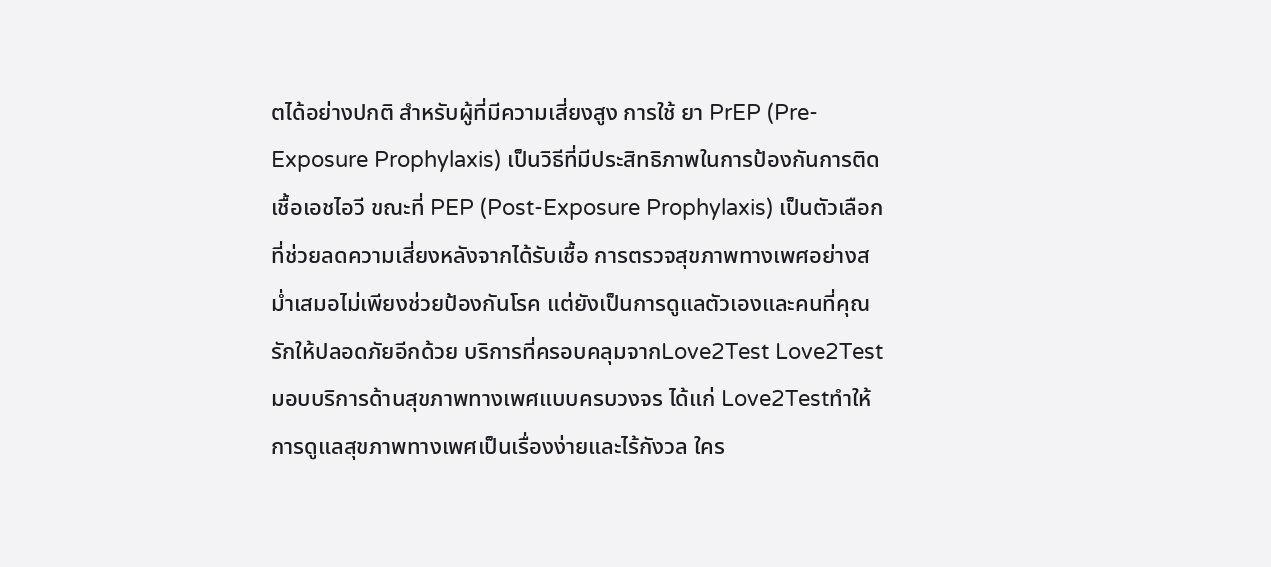ตได้อย่างปกติ สำหรับผู้ที่มีความเสี่ยงสูง การใช้ ยา PrEP (Pre-Exposure Prophylaxis) เป็นวิธีที่มีประสิทธิภาพในการป้องกันการติดเชื้อเอชไอวี ขณะที่ PEP (Post-Exposure Prophylaxis) เป็นตัวเลือกที่ช่วยลดความเสี่ยงหลังจากได้รับเชื้อ การตรวจสุขภาพทางเพศอย่างสม่ำเสมอไม่เพียงช่วยป้องกันโรค แต่ยังเป็นการดูแลตัวเองและคนที่คุณรักให้ปลอดภัยอีกด้วย บริการที่ครอบคลุมจากLove2Test Love2Testมอบบริการด้านสุขภาพทางเพศแบบครบวงจร ได้แก่ Love2Testทำให้การดูแลสุขภาพทางเพศเป็นเรื่องง่ายและไร้กังวล ใคร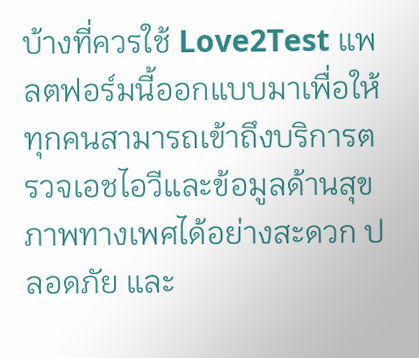บ้างที่ควรใช้ Love2Test แพลตฟอร์มนี้ออกแบบมาเพื่อให้ทุกคนสามารถเข้าถึงบริการตรวจเอชไอวีและข้อมูลด้านสุขภาพทางเพศได้อย่างสะดวก ปลอดภัย และ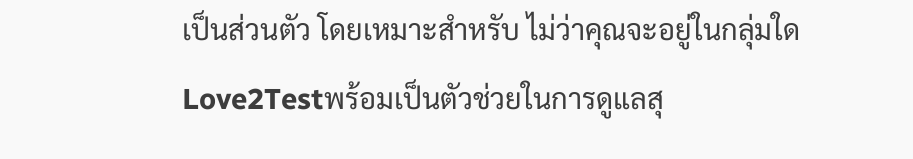เป็นส่วนตัว โดยเหมาะสำหรับ ไม่ว่าคุณจะอยู่ในกลุ่มใด Love2Testพร้อมเป็นตัวช่วยในการดูแลสุ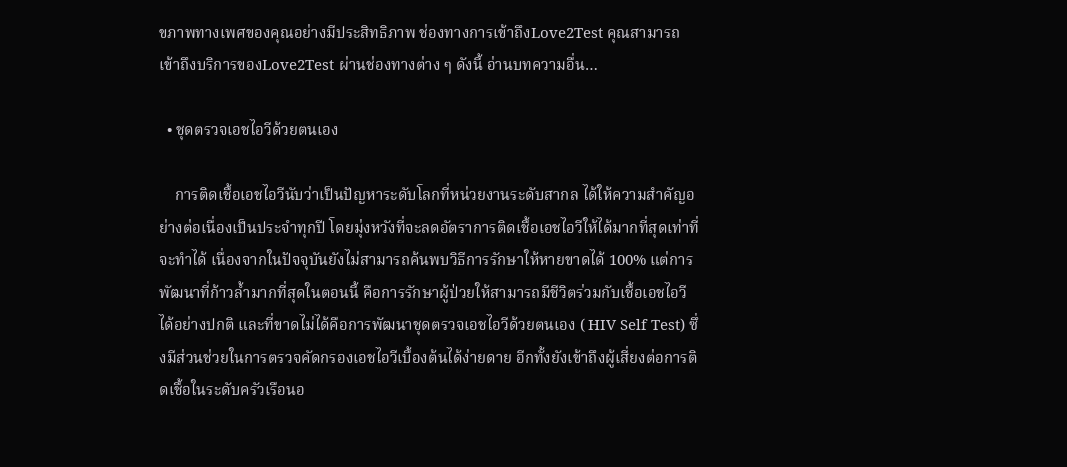ขภาพทางเพศของคุณอย่างมีประสิทธิภาพ ช่องทางการเข้าถึงLove2Test คุณสามารถเข้าถึงบริการของLove2Test ผ่านช่องทางต่าง ๆ ดังนี้ อ่านบทความอื่น…

  • ชุดตรวจเอชไอวีด้วยตนเอง

    การติดเชื้อเอชไอวีนับว่าเป็นปัญหาระดับโลกที่หน่วยงานระดับสากล ได้ให้ความสำคัญอย่างต่อเนื่องเป็นประจำทุกปี โดยมุ่งหวังที่จะลดอัตราการติดเชื้อเอชไอวีให้ได้มากที่สุดเท่าที่จะทำได้ เนื่องจากในปัจจุบันยังไม่สามารถค้นพบวิธีการรักษาให้หายขาดได้ 100% แต่การพัฒนาที่ก้าวล้ำมากที่สุดในตอนนี้ คือการรักษาผู้ป่วยให้สามารถมีชีวิตร่วมกับเชื้อเอชไอวีได้อย่างปกติ และที่ขาดไม่ได้คือการพัฒนาชุดตรวจเอชไอวีด้วยตนเอง ( HIV Self Test) ซึ่งมีส่วนช่วยในการตรวจคัดกรองเอชไอวีเบื้องต้นได้ง่ายดาย อีกทั้งยังเข้าถึงผู้เสี่ยงต่อการติดเชื้อในระดับครัวเรือนอ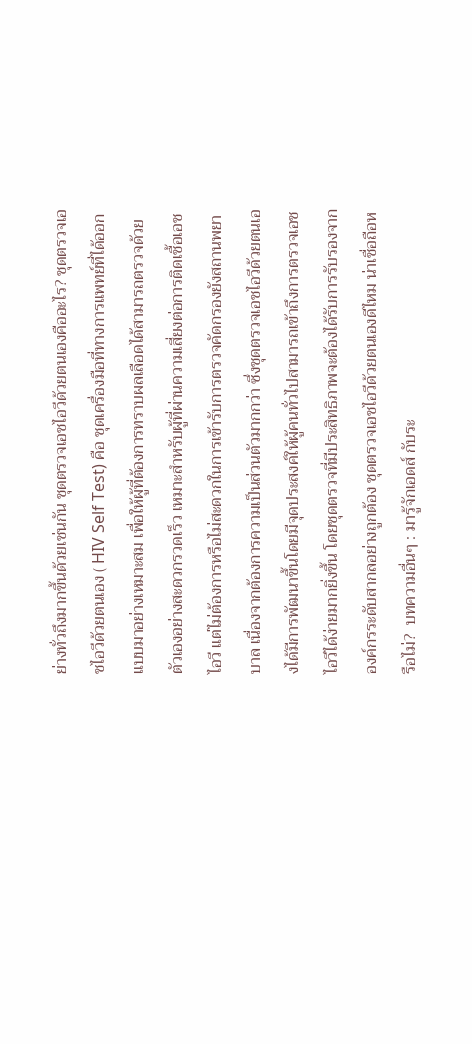ย่างทั่วถึงมากขึ้นด้วยเช่นกัน ชุดตรวจเอชไอวีด้วยตนเองคืออะไร? ชุดตรวจเอชไอวีด้วยตนเอง ( HIV Self Test) คือ ชุดเครื่องมือที่ทางการแพทย์ที่ได้ออกแบบมาอย่างเหมาะสม เพื่อให้ผู้ที่ต้องการทราบผลเลือดได้สามารถตรวจด้วยตัวเองอย่างสะดวกรวดเร็ว เหมาะสำหรับผู้ที่ผ่านความเสี่ยงต่อการติดเชื้อเอชไอวี แต่ไม่ต้องการหรือไม่สะดวกในการเข้ารับการตรวจคัดกรองยังสถานพยาบาล เนื่องจากต้องการความเป็นส่วนตัวมากกว่า ซึ่งชุดตรวจเอชไอวีด้วยตนเองได้มีการพัฒนาขึ้นโดยมีจุดประสงค์ให้ผู้คนทั่วไปสามารถเข้าถึงการตรวจเอชไอวีได้ง่ายมากยิ่งขึ้น โดยชุดตรวจที่มีประสิทธิภาพจะต้องได้รับการรับรองจากองค์กรระดับสากลอย่างถูกต้อง ชุดตรวจเอชไอวีด้วยตนเองดีไหม น่าเชื่อถือหรือไม่?  บทความอื่นๆ : มารู้จักเอดส์ กับระ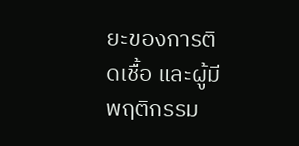ยะของการติดเชื้อ และผู้มีพฤติกรรม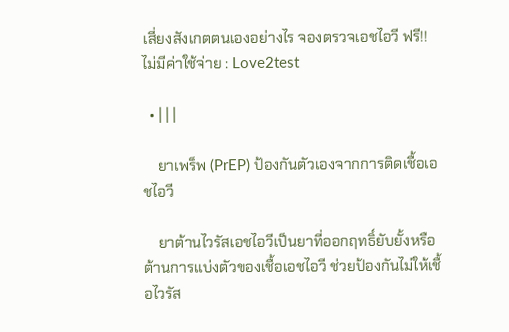เสี่ยงสังเกตตนเองอย่างไร จองตรวจเอชไอวี ฟรี!! ไม่มีค่าใช้จ่าย : Love2test

  • | | |

    ยาเพร็พ (PrEP) ป้องกันตัวเองจากการติดเชื้อเอชไอวี

    ยาต้านไวรัสเอชไอวีเป็นยาที่ออกฤทธิ์ยับยั้งหรือต้านการแบ่งตัวของเชื้อเอชไอวี ช่วยป้องกันไม่ให้เชื้อไวรัส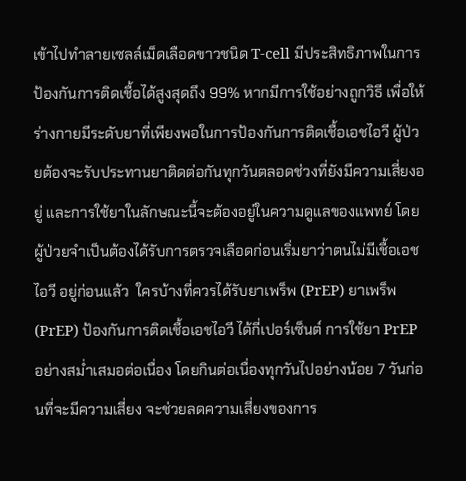เข้าไปทำลายเซลล์เม็ดเลือดขาวชนิด T-cell มีประสิทธิภาพในการป้องกันการติดเชื้อได้สูงสุดถึง 99% หากมีการใช้อย่างถูกวิธี เพื่อให้ร่างกายมีระดับยาที่เพียงพอในการป้องกันการติดเชื้อเอชไอวี ผู้ป่วยต้องจะรับประทานยาติดต่อกันทุกวันตลอดช่วงที่ยังมีความเสี่ยงอยู่ และการใช้ยาในลักษณะนี้จะต้องอยู่ในความดูแลของแพทย์ โดยผู้ป่วยจำเป็นต้องได้รับการตรวจเลือดก่อนเริ่มยาว่าตนไม่มีเชื้อเอชไอวี อยู่ก่อนแล้ว  ใครบ้างที่ควรได้รับยาเพร็พ (PrEP) ยาเพร็พ (PrEP) ป้องกันการติดเชื้อเอชไอวี ได้กี่เปอร์เซ็นต์ การใช้ยา PrEP อย่างสม่ำเสมอต่อเนื่อง โดยกินต่อเนื่องทุกวันไปอย่างน้อย 7 วันก่อนที่จะมีความเสี่ยง จะช่วยลดความเสี่ยงของการ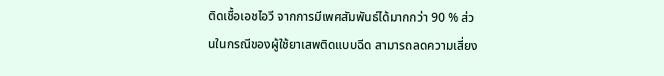ติดเชื้อเอชไอวี จากการมีเพศสัมพันธ์ได้มากกว่า 90 % ส่วนในกรณีของผู้ใช้ยาเสพติดแบบฉีด สามารถลดความเสี่ยง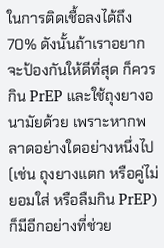ในการติดเชื้อลงได้ถึง 70% ดังนั้นถ้าเราอยากจะป้องกันให้ดีที่สุด ก็ควรกิน PrEP และใช้ถุงยางอนามัยด้วย เพราะหากพลาดอย่างใดอย่างหนึ่งไป (เช่น ถุงยางแตก หรือคู่ไม่ยอมใส่ หรือลืมกิน PrEP) ก็มีอีกอย่างที่ช่วย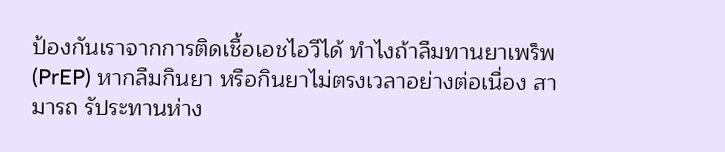ป้องกันเราจากการติดเชื้อเอชไอวีได้ ทำไงถ้าลืมทานยาเพร็พ (PrEP) หากลืมกินยา หรือกินยาไม่ตรงเวลาอย่างต่อเนื่อง สามารถ รัประทานห่าง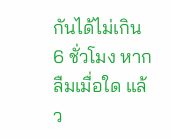กันได้ไม่เกิน 6 ชั่วโมง หากลืมเมื่อใด แล้ว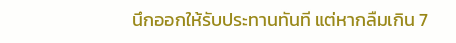นึกออกให้รับประทานทันที แต่หากลืมเกิน 7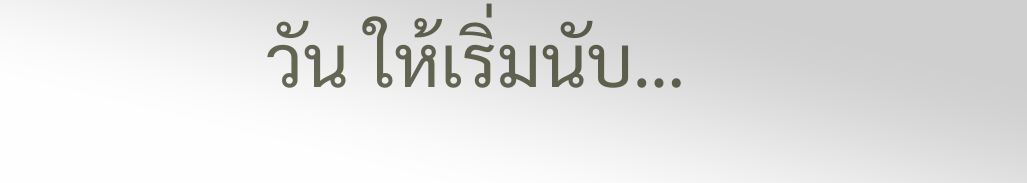วัน ให้เริ่มนับ…